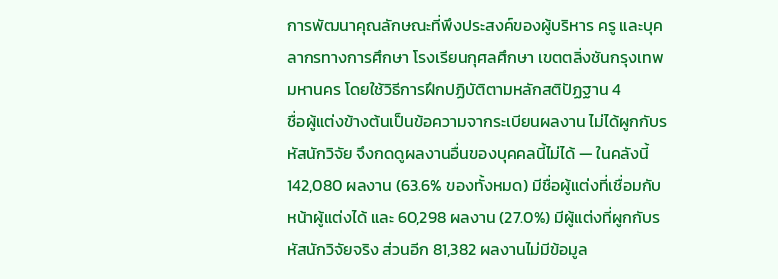การพัฒนาคุณลักษณะที่พึงประสงค์ของผู้บริหาร ครู และบุคลากรทางการศึกษา โรงเรียนกุศลศึกษา เขตตลิ่งชันกรุงเทพมหานคร โดยใช้วิธีการฝึกปฏิบัติตามหลักสติปัฏฐาน 4
ชื่อผู้แต่งข้างต้นเป็นข้อความจากระเบียนผลงาน ไม่ได้ผูกกับรหัสนักวิจัย จึงกดดูผลงานอื่นของบุคคลนี้ไม่ได้ — ในคลังนี้ 142,080 ผลงาน (63.6% ของทั้งหมด) มีชื่อผู้แต่งที่เชื่อมกับหน้าผู้แต่งได้ และ 60,298 ผลงาน (27.0%) มีผู้แต่งที่ผูกกับรหัสนักวิจัยจริง ส่วนอีก 81,382 ผลงานไม่มีข้อมูล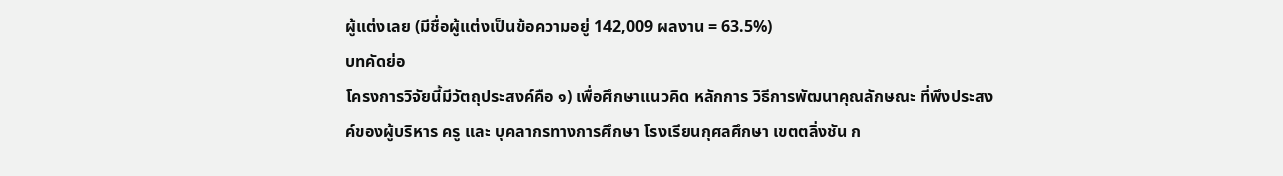ผู้แต่งเลย (มีชื่อผู้แต่งเป็นข้อความอยู่ 142,009 ผลงาน = 63.5%)
บทคัดย่อ
โครงการวิจัยนี้มีวัตถุประสงค์คือ ๑) เพื่อศึกษาแนวคิด หลักการ วิธีการพัฒนาคุณลักษณะ ที่พึงประสงค์ของผู้บริหาร ครู และ บุคลากรทางการศึกษา โรงเรียนกุศลศึกษา เขตตลิ่งชัน ก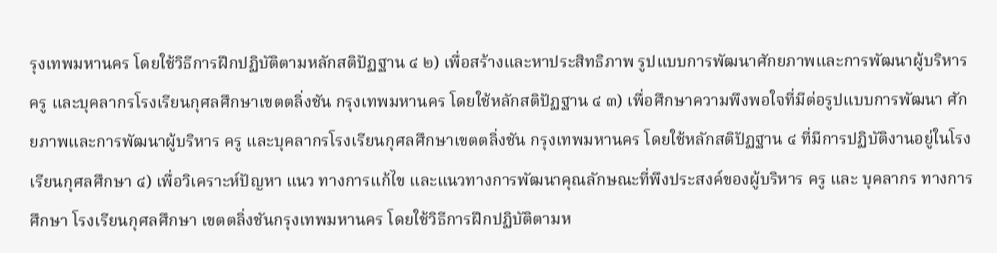รุงเทพมหานคร โดยใช้วิธีการฝึกปฏิบัติตามหลักสติปัฏฐาน ๔ ๒) เพื่อสร้างและหาประสิทธิภาพ รูปแบบการพัฒนาศักยภาพและการพัฒนาผู้บริหาร ครู และบุคลากรโรงเรียนกุศลศึกษาเขตตลิ่งชัน กรุงเทพมหานคร โดยใช้หลักสติปัฏฐาน ๔ ๓) เพื่อศึกษาความพึงพอใจที่มีต่อรูปแบบการพัฒนา ศักยภาพและการพัฒนาผู้บริหาร ครู และบุคลากรโรงเรียนกุศลศึกษาเขตตลิ่งชัน กรุงเทพมหานคร โดยใช้หลักสติปัฏฐาน ๔ ที่มีการปฏิบัติงานอยู่ในโรงเรียนกุศลศึกษา ๔) เพื่อวิเคราะห์ปัญหา แนว ทางการแก้ไข และแนวทางการพัฒนาคุณลักษณะที่พึงประสงค์ของผู้บริหาร ครู และ บุคลากร ทางการศึกษา โรงเรียนกุศลศึกษา เขตตลิ่งชันกรุงเทพมหานคร โดยใช้วิธีการฝึกปฏิบัติตามห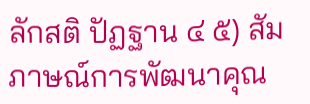ลักสติ ปัฏฐาน ๔ ๕) สัมภาษณ์การพัฒนาคุณ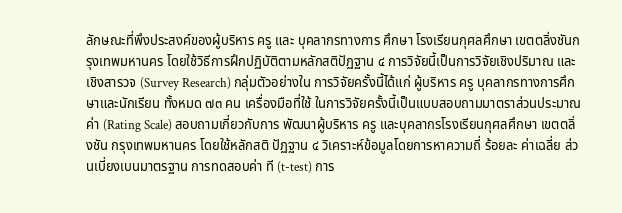ลักษณะที่พึงประสงค์ของผู้บริหาร ครู และ บุคลากรทางการ ศึกษา โรงเรียนกุศลศึกษา เขตตลิ่งชันกรุงเทพมหานคร โดยใช้วิธีการฝึกปฏิบัติตามหลักสติปัฏฐาน ๔ การวิจัยนี้เป็นการวิจัยเชิงปริมาณ และเชิงสารวจ (Survey Research) กลุ่มตัวอย่างใน การวิจัยครั้งนี้ได้แก่ ผู้บริหาร ครู บุคลากรทางการศึกษาและนักเรียน ทั้งหมด ๗๓ คน เครื่องมือที่ใช้ ในการวิจัยครั้งนี้เป็นแบบสอบถามมาตราส่วนประมาณค่า (Rating Scale) สอบถามเกี่ยวกับการ พัฒนาผู้บริหาร ครู และบุคลากรโรงเรียนกุศลศึกษา เขตตลิ่งชัน กรุงเทพมหานคร โดยใช้หลักสติ ปัฏฐาน ๔ วิเคราะห์ข้อมูลโดยการหาความถี่ ร้อยละ ค่าเฉลี่ย ส่วนเบี่ยงเบนมาตรฐาน การทดสอบค่า ที (t-test) การ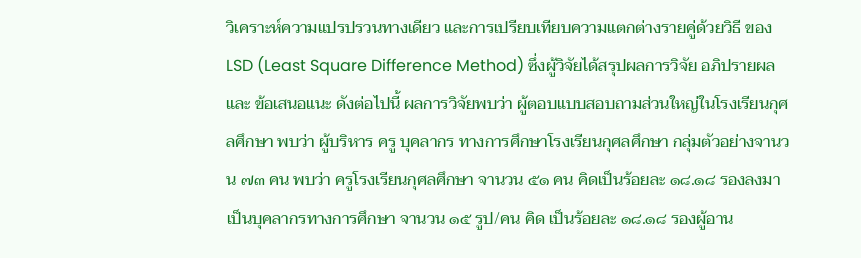วิเคราะห์ความแปรปรวนทางเดียว และการเปรียบเทียบความแตกต่างรายคู่ด้วยวิธี ของ LSD (Least Square Difference Method) ซึ่งผู้วิจัยได้สรุปผลการวิจัย อภิปรายผลและ ข้อเสนอแนะ ดังต่อไปนี้ ผลการวิจัยพบว่า ผู้ตอบแบบสอบถามส่วนใหญ่ในโรงเรียนกุศลศึกษา พบว่า ผู้บริหาร ครู บุคลากร ทางการศึกษาโรงเรียนกุศลศึกษา กลุ่มตัวอย่างจานวน ๗๓ คน พบว่า ครูโรงเรียนกุศลศึกษา จานวน ๕๑ คน คิดเป็นร้อยละ ๑๘.๑๘ รองลงมาเป็นบุคลากรทางการศึกษา จานวน ๑๕ รูป/คน คิด เป็นร้อยละ ๑๘.๑๘ รองผู้อาน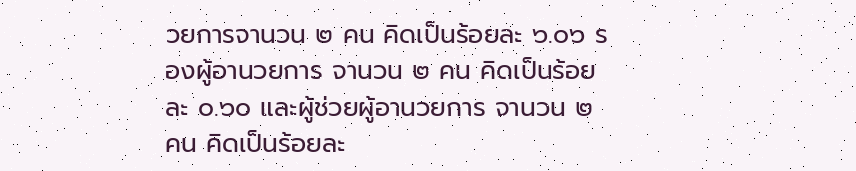วยการจานวน ๒ คน คิดเป็นร้อยละ ๖.๐๖ รองผู้อานวยการ จานวน ๒ คน คิดเป็นร้อยละ ๐.๖๐ และผู้ช่วยผู้อานวยการ จานวน ๒ คน คิดเป็นร้อยละ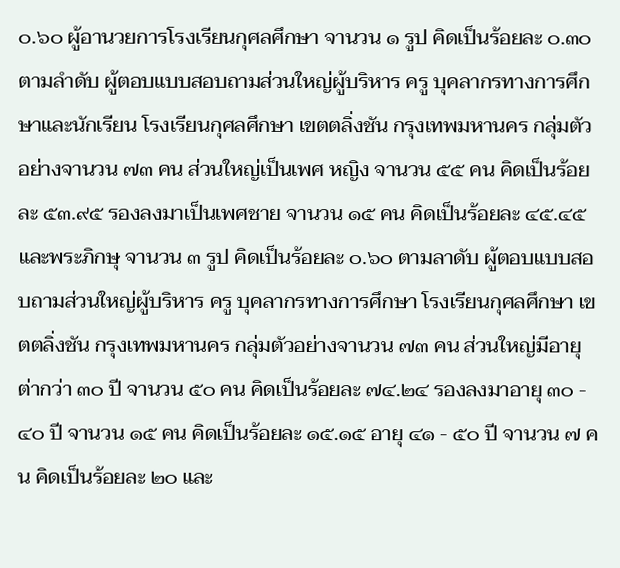๐.๖๐ ผู้อานวยการโรงเรียนกุศลศึกษา จานวน ๑ รูป คิดเป็นร้อยละ ๐.๓๐ ตามลำดับ ผู้ตอบแบบสอบถามส่วนใหญ่ผู้บริหาร ครู บุคลากรทางการศึกษาและนักเรียน โรงเรียนกุศลศึกษา เขตตลิ่งชัน กรุงเทพมหานคร กลุ่มตัวอย่างจานวน ๗๓ คน ส่วนใหญ่เป็นเพศ หญิง จานวน ๕๕ คน คิดเป็นร้อยละ ๕๓.๙๕ รองลงมาเป็นเพศชาย จานวน ๑๕ คน คิดเป็นร้อยละ ๔๕.๔๕ และพระภิกษุ จานวน ๓ รูป คิดเป็นร้อยละ ๐.๖๐ ตามลาดับ ผู้ตอบแบบสอบถามส่วนใหญ่ผู้บริหาร ครู บุคลากรทางการศึกษา โรงเรียนกุศลศึกษา เขตตลิ่งชัน กรุงเทพมหานคร กลุ่มตัวอย่างจานวน ๗๓ คน ส่วนใหญ่มีอายุต่ากว่า ๓๐ ปี จานวน ๕๐ คน คิดเป็นร้อยละ ๗๔.๒๔ รองลงมาอายุ ๓๐ - ๔๐ ปี จานวน ๑๕ คน คิดเป็นร้อยละ ๑๕.๑๕ อายุ ๔๑ - ๕๐ ปี จานวน ๗ คน คิดเป็นร้อยละ ๒๐ และ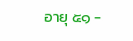อายุ ๕๑ -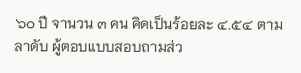๖๐ ปี จานวน ๓ คน คิดเป็นร้อยละ ๔.๕๔ ตามลาดับ ผู้ตอบแบบสอบถามส่ว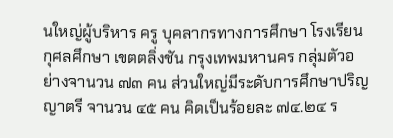นใหญ่ผู้บริหาร ครู บุคลากรทางการศึกษา โรงเรียนกุศลศึกษา เขตตลิ่งชัน กรุงเทพมหานคร กลุ่มตัวอย่างจานวน ๗๓ คน ส่วนใหญ่มีระดับการศึกษาปริญญาตรี จานวน ๔๕ คน คิดเป็นร้อยละ ๗๔.๒๔ ร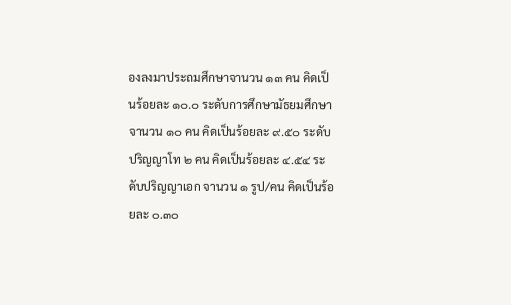องลงมาประถมศึกษาจานวน ๑๓ คน คิดเป็นร้อยละ ๑๐.๐ ระดับการศึกษามัธยมศึกษา จานวน ๑๐ คน คิดเป็นร้อยละ ๙.๕๐ ระดับปริญญาโท ๒ คน คิดเป็นร้อยละ ๔.๕๔ ระดับปริญญาเอก จานวน ๑ รูป/คน คิดเป็นร้อยละ ๐.๓๐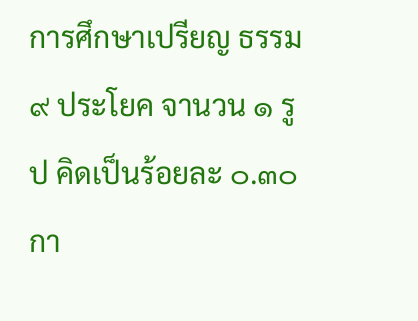การศึกษาเปรียญ ธรรม ๙ ประโยค จานวน ๑ รูป คิดเป็นร้อยละ ๐.๓๐ กา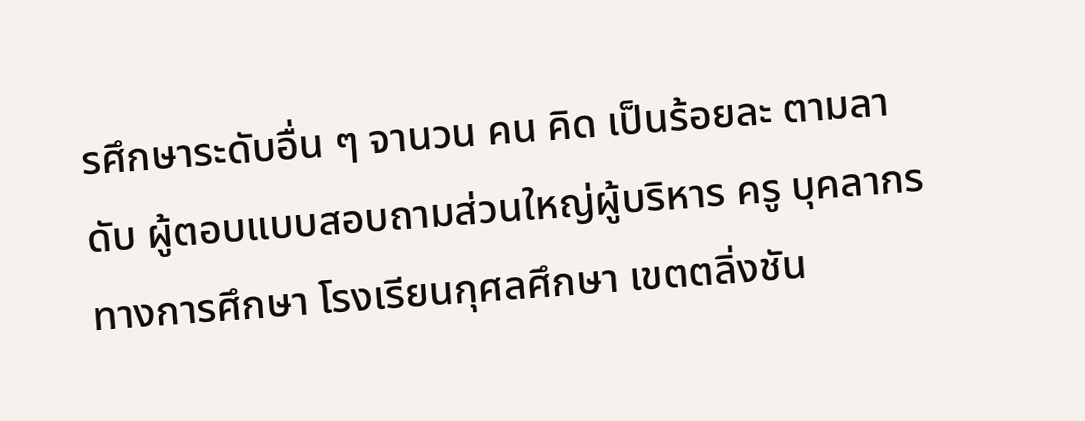รศึกษาระดับอื่น ๆ จานวน คน คิด เป็นร้อยละ ตามลาดับ ผู้ตอบแบบสอบถามส่วนใหญ่ผู้บริหาร ครู บุคลากรทางการศึกษา โรงเรียนกุศลศึกษา เขตตลิ่งชัน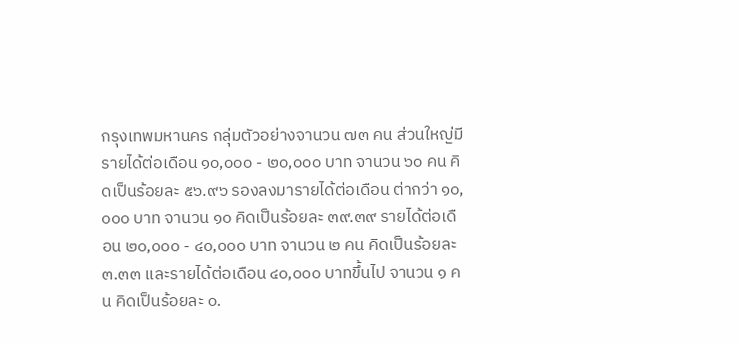กรุงเทพมหานคร กลุ่มตัวอย่างจานวน ๗๓ คน ส่วนใหญ่มีรายได้ต่อเดือน ๑๐,๐๐๐ - ๒๐,๐๐๐ บาท จานวน ๖๐ คน คิดเป็นร้อยละ ๕๖.๙๖ รองลงมารายได้ต่อเดือน ต่ากว่า ๑๐,๐๐๐ บาท จานวน ๑๐ คิดเป็นร้อยละ ๓๙.๓๙ รายได้ต่อเดือน ๒๐,๐๐๐ - ๔๐,๐๐๐ บาท จานวน ๒ คน คิดเป็นร้อยละ ๓.๓๓ และรายได้ต่อเดือน ๔๐,๐๐๐ บาทขึ้นไป จานวน ๑ คน คิดเป็นร้อยละ ๐.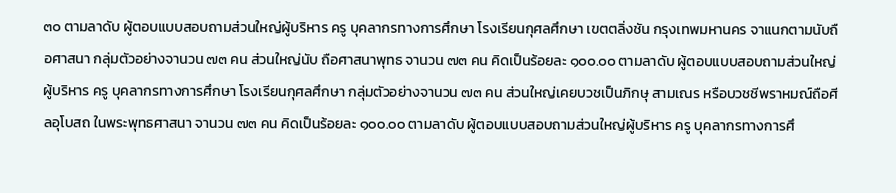๓๐ ตามลาดับ ผู้ตอบแบบสอบถามส่วนใหญ่ผู้บริหาร ครู บุคลากรทางการศึกษา โรงเรียนกุศลศึกษา เขตตลิ่งชัน กรุงเทพมหานคร จาแนกตามนับถือศาสนา กลุ่มตัวอย่างจานวน ๗๓ คน ส่วนใหญ่นับ ถือศาสนาพุทธ จานวน ๗๓ คน คิดเป็นร้อยละ ๑๐๐.๐๐ ตามลาดับ ผู้ตอบแบบสอบถามส่วนใหญ่ผู้บริหาร ครู บุคลากรทางการศึกษา โรงเรียนกุศลศึกษา กลุ่มตัวอย่างจานวน ๗๓ คน ส่วนใหญ่เคยบวชเป็นภิกษุ สามเณร หรือบวชชีพราหมณ์ถือศีลอุโบสถ ในพระพุทธศาสนา จานวน ๗๓ คน คิดเป็นร้อยละ ๑๐๐.๐๐ ตามลาดับ ผู้ตอบแบบสอบถามส่วนใหญ่ผู้บริหาร ครู บุคลากรทางการศึ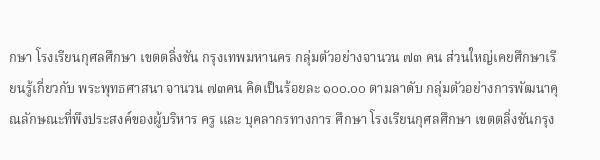กษา โรงเรียนกุศลศึกษา เขตตลิ่งชัน กรุงเทพมหานคร กลุ่มตัวอย่างจานวน ๗๓ คน ส่วนใหญ่เคยศึกษาเรียนรู้เกี่ยวกับ พระพุทธศาสนา จานวน ๗๓คน คิดเป็นร้อยละ ๑๐๐.๐๐ ตามลาดับ กลุ่มตัวอย่างการพัฒนาคุณลักษณะที่พึงประสงค์ของผู้บริหาร ครู และ บุคลากรทางการ ศึกษา โรงเรียนกุศลศึกษา เขตตลิ่งชันกรุง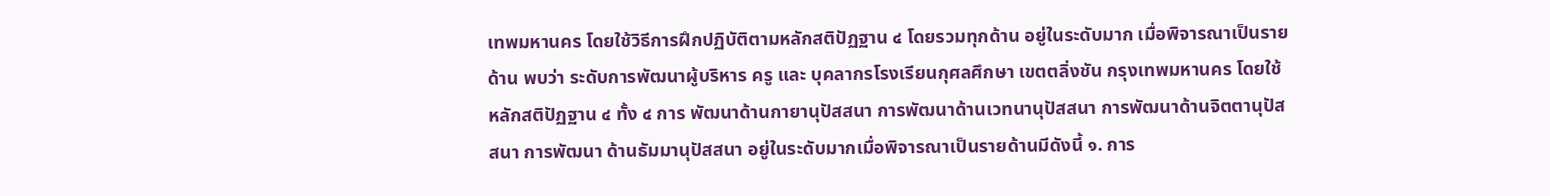เทพมหานคร โดยใช้วิธีการฝึกปฏิบัติตามหลักสติปัฏฐาน ๔ โดยรวมทุกด้าน อยู่ในระดับมาก เมื่อพิจารณาเป็นรายด้าน พบว่า ระดับการพัฒนาผู้บริหาร ครู และ บุคลากรโรงเรียนกุศลศึกษา เขตตลิ่งชัน กรุงเทพมหานคร โดยใช้หลักสติปัฏฐาน ๔ ทั้ง ๔ การ พัฒนาด้านกายานุปัสสนา การพัฒนาด้านเวทนานุปัสสนา การพัฒนาด้านจิตตานุปัสสนา การพัฒนา ด้านธัมมานุปัสสนา อยู่ในระดับมากเมื่อพิจารณาเป็นรายด้านมีดังนี้ ๑. การ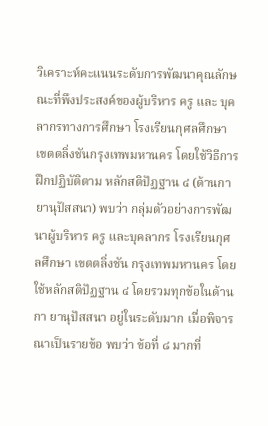วิเคราะห์คะแนนระดับการพัฒนาคุณลักษณะที่พึงประสงค์ของผู้บริหาร ครู และ บุคลากรทางการศึกษา โรงเรียนกุศลศึกษา เขตตลิ่งชันกรุงเทพมหานคร โดยใช้วิธีการฝึกปฏิบัติตาม หลักสติปัฏฐาน ๔ (ด้านกายานุปัสสนา) พบว่า กลุ่มตัวอย่างการพัฒนาผู้บริหาร ครู และบุคลากร โรงเรียนกุศลศึกษา เขตตลิ่งชัน กรุงเทพมหานคร โดยใช้หลักสติปัฏฐาน ๔ โดยรวมทุกข้อในด้านกา ยานุปัสสนา อยู่ในระดับมาก เมื่อพิจารณาเป็นรายข้อ พบว่า ข้อที่ ๘ มากที่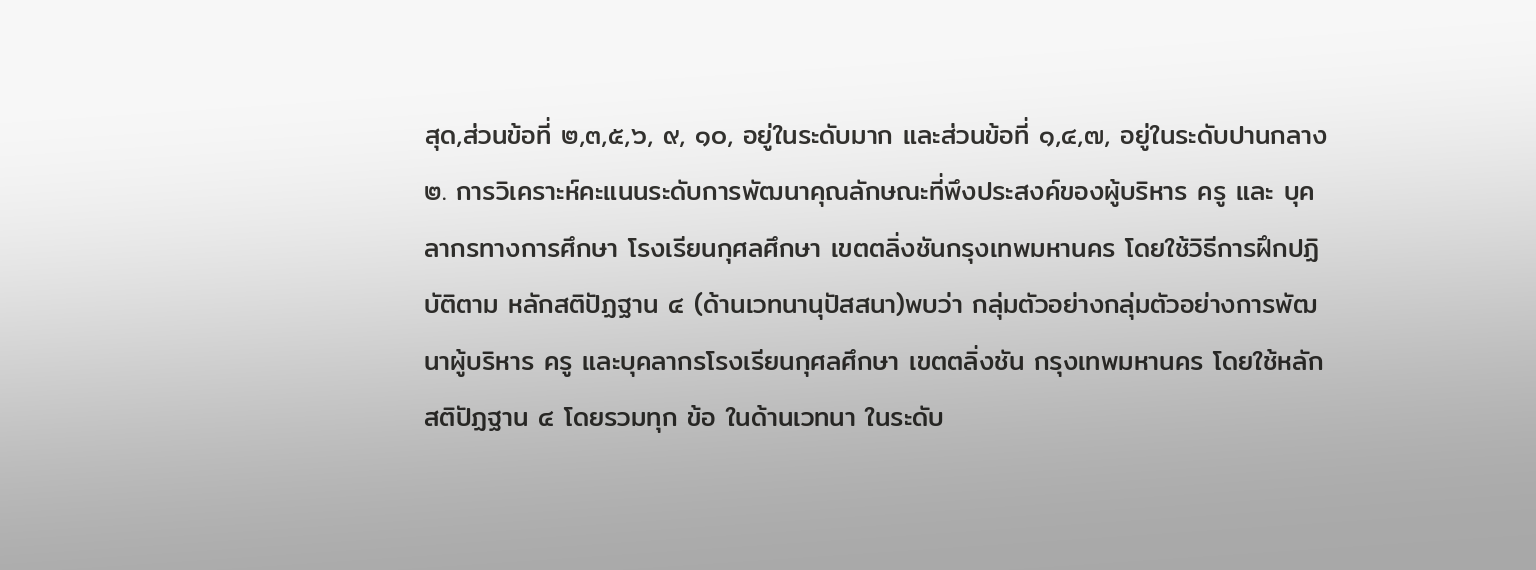สุด,ส่วนข้อที่ ๒,๓,๕,๖, ๙, ๑๐, อยู่ในระดับมาก และส่วนข้อที่ ๑,๔,๗, อยู่ในระดับปานกลาง ๒. การวิเคราะห์คะแนนระดับการพัฒนาคุณลักษณะที่พึงประสงค์ของผู้บริหาร ครู และ บุคลากรทางการศึกษา โรงเรียนกุศลศึกษา เขตตลิ่งชันกรุงเทพมหานคร โดยใช้วิธีการฝึกปฏิบัติตาม หลักสติปัฏฐาน ๔ (ด้านเวทนานุปัสสนา)พบว่า กลุ่มตัวอย่างกลุ่มตัวอย่างการพัฒนาผู้บริหาร ครู และบุคลากรโรงเรียนกุศลศึกษา เขตตลิ่งชัน กรุงเทพมหานคร โดยใช้หลักสติปัฏฐาน ๔ โดยรวมทุก ข้อ ในด้านเวทนา ในระดับ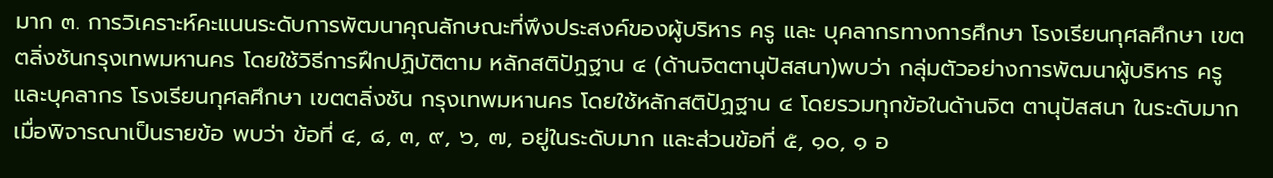มาก ๓. การวิเคราะห์คะแนนระดับการพัฒนาคุณลักษณะที่พึงประสงค์ของผู้บริหาร ครู และ บุคลากรทางการศึกษา โรงเรียนกุศลศึกษา เขตตลิ่งชันกรุงเทพมหานคร โดยใช้วิธีการฝึกปฏิบัติตาม หลักสติปัฏฐาน ๔ (ด้านจิตตานุปัสสนา)พบว่า กลุ่มตัวอย่างการพัฒนาผู้บริหาร ครู และบุคลากร โรงเรียนกุศลศึกษา เขตตลิ่งชัน กรุงเทพมหานคร โดยใช้หลักสติปัฏฐาน ๔ โดยรวมทุกข้อในด้านจิต ตานุปัสสนา ในระดับมาก เมื่อพิจารณาเป็นรายข้อ พบว่า ข้อที่ ๔, ๘, ๓, ๙, ๖, ๗, อยู่ในระดับมาก และส่วนข้อที่ ๕, ๑๐, ๑ อ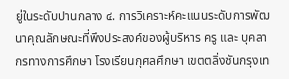ยู่ในระดับปานกลาง ๔. การวิเคราะห์คะแนนระดับการพัฒนาคุณลักษณะที่พึงประสงค์ของผู้บริหาร ครู และ บุคลากรทางการศึกษา โรงเรียนกุศลศึกษา เขตตลิ่งชันกรุงเท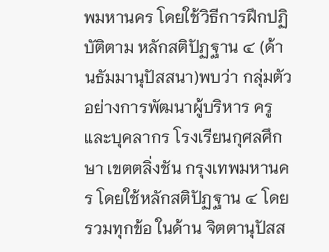พมหานคร โดยใช้วิธีการฝึกปฏิบัติตาม หลักสติปัฏฐาน ๔ (ด้านธัมมานุปัสสนา)พบว่า กลุ่มตัวอย่างการพัฒนาผู้บริหาร ครู และบุคลากร โรงเรียนกุศลศึกษา เขตตลิ่งชัน กรุงเทพมหานคร โดยใช้หลักสติปัฏฐาน ๔ โดยรวมทุกข้อ ในด้าน จิตตานุปัสส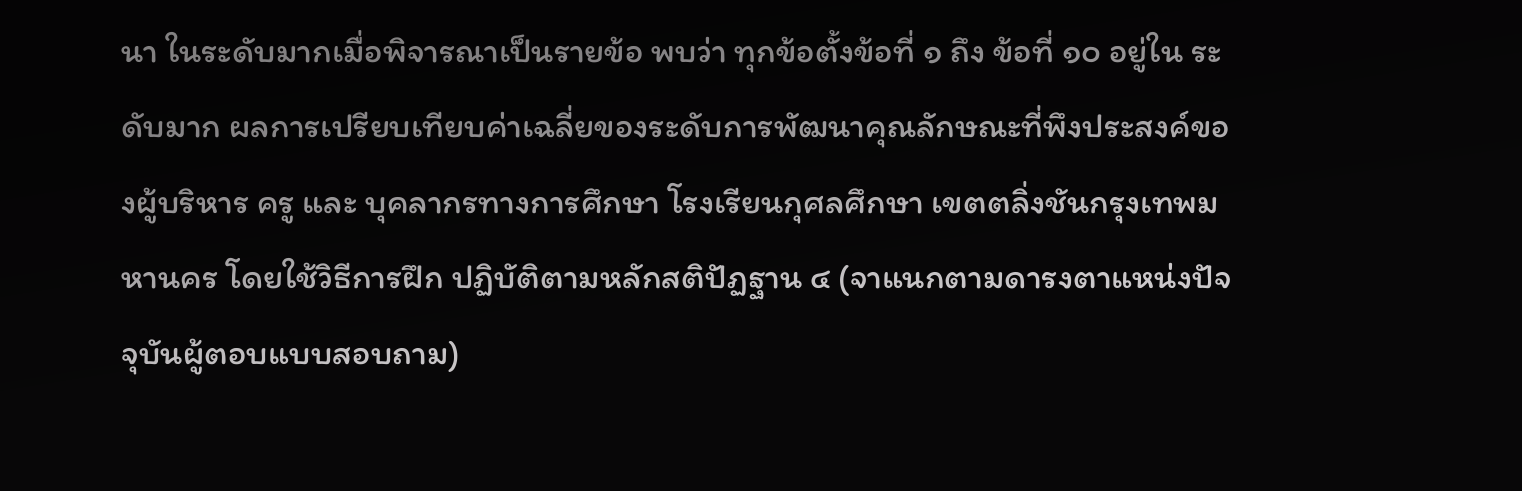นา ในระดับมากเมื่อพิจารณาเป็นรายข้อ พบว่า ทุกข้อตั้งข้อที่ ๑ ถึง ข้อที่ ๑๐ อยู่ใน ระดับมาก ผลการเปรียบเทียบค่าเฉลี่ยของระดับการพัฒนาคุณลักษณะที่พึงประสงค์ของผู้บริหาร ครู และ บุคลากรทางการศึกษา โรงเรียนกุศลศึกษา เขตตลิ่งชันกรุงเทพมหานคร โดยใช้วิธีการฝึก ปฏิบัติตามหลักสติปัฏฐาน ๔ (จาแนกตามดารงตาแหน่งปัจจุบันผู้ตอบแบบสอบถาม)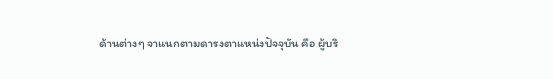ด้านต่างๆ จาแนกตามดารงตาแหน่งปัจจุบัน คือ ผู้บริ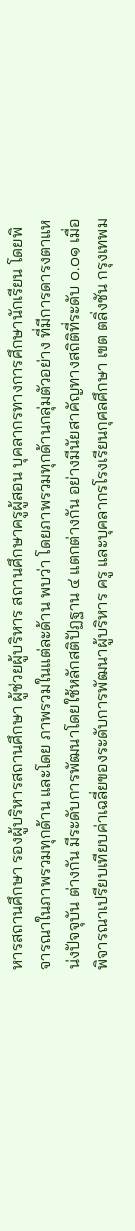หารสถานศึกษา รองผู้บริหารสถานศึกษา ผู้ช่วยผู้บริหาร สถานศึกษาครูผู้สอน บุคลากรทางการศึกษานักเรียน โดยพิจารณาในภาพรวมทุกด้าน และโดย ภาพรวมในแต่ละด้าน พบว่า โดยภาพรวมทุกด้านกลุ่มตัวอย่าง ที่มีการดารงตาแหน่งปัจจุบัน ต่างกัน มีระดับการพัฒนาโดยใช้หลักสติปัฏฐาน ๔ แตกต่างกัน อย่างมีนัยสาคัญทางสถิติที่ระดับ ๐.๐๑ เมื่อ พิจารณาเปรียบเทียบค่าเฉลี่ยของระดับการพัฒนาผู้บริหาร ครู และบุคลากรโรงเรียนกุศลศึกษา เขต ตลิ่งชัน กรุงเทพม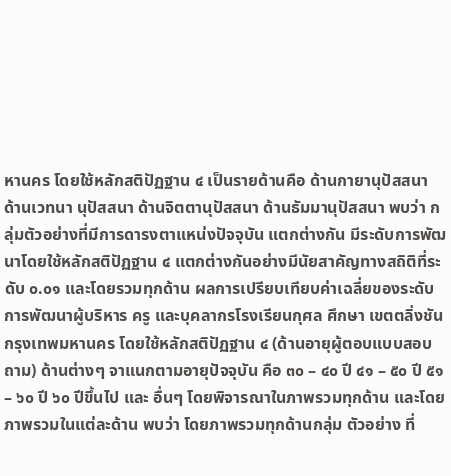หานคร โดยใช้หลักสติปัฏฐาน ๔ เป็นรายด้านคือ ด้านกายานุปัสสนา ด้านเวทนา นุปัสสนา ด้านจิตตานุปัสสนา ด้านธัมมานุปัสสนา พบว่า กลุ่มตัวอย่างที่มีการดารงตาแหน่งปัจจุบัน แตกต่างกัน มีระดับการพัฒนาโดยใช้หลักสติปัฏฐาน ๔ แตกต่างกันอย่างมีนัยสาคัญทางสถิติที่ระดับ ๐.๐๑ และโดยรวมทุกด้าน ผลการเปรียบเทียบค่าเฉลี่ยของระดับการพัฒนาผู้บริหาร ครู และบุคลากรโรงเรียนกุศล ศึกษา เขตตลิ่งชัน กรุงเทพมหานคร โดยใช้หลักสติปัฏฐาน ๔ (ด้านอายุผู้ตอบแบบสอบถาม) ด้านต่างๆ จาแนกตามอายุปัจจุบัน คือ ๓๐ – ๔๐ ปี ๔๑ – ๕๐ ปี ๕๑ – ๖๐ ปี ๖๐ ปีขึ้นไป และ อื่นๆ โดยพิจารณาในภาพรวมทุกด้าน และโดยภาพรวมในแต่ละด้าน พบว่า โดยภาพรวมทุกด้านกลุ่ม ตัวอย่าง ที่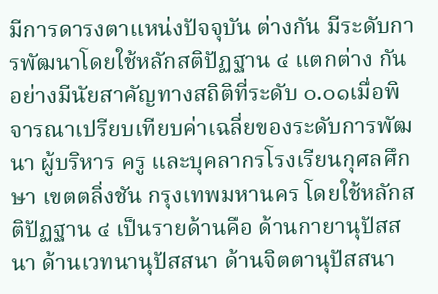มีการดารงตาแหน่งปัจจุบัน ต่างกัน มีระดับการพัฒนาโดยใช้หลักสติปัฏฐาน ๔ แตกต่าง กัน อย่างมีนัยสาคัญทางสถิติที่ระดับ ๐.๐๑เมื่อพิจารณาเปรียบเทียบค่าเฉลี่ยของระดับการพัฒนา ผู้บริหาร ครู และบุคลากรโรงเรียนกุศลศึกษา เขตตลิ่งชัน กรุงเทพมหานคร โดยใช้หลักสติปัฏฐาน ๔ เป็นรายด้านคือ ด้านกายานุปัสสนา ด้านเวทนานุปัสสนา ด้านจิตตานุปัสสนา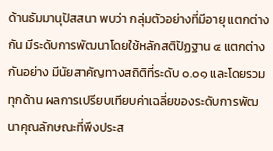ด้านธัมมานุปัสสนา พบว่า กลุ่มตัวอย่างที่มีอายุ แตกต่างกัน มีระดับการพัฒนาโดยใช้หลักสติปัฏฐาน ๔ แตกต่างกันอย่าง มีนัยสาคัญทางสถิติที่ระดับ ๐.๐๑ และโดยรวมทุกด้าน ผลการเปรียบเทียบค่าเฉลี่ยของระดับการพัฒนาคุณลักษณะที่พึงประส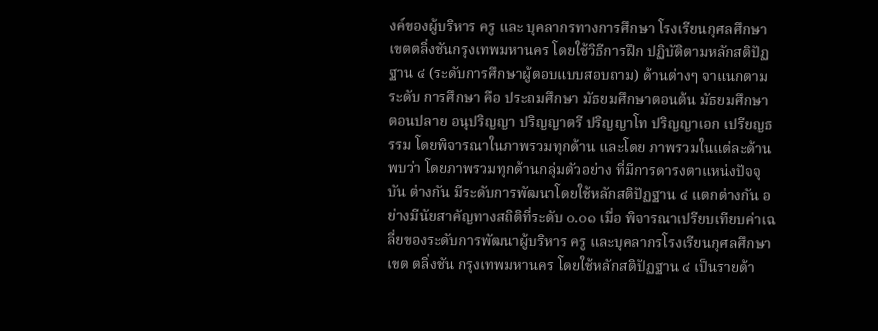งค์ของผู้บริหาร ครู และ บุคลากรทางการศึกษา โรงเรียนกุศลศึกษา เขตตลิ่งชันกรุงเทพมหานคร โดยใช้วิธีการฝึก ปฏิบัติตามหลักสติปัฏฐาน ๔ (ระดับการศึกษาผู้ตอบแบบสอบถาม) ด้านต่างๆ จาแนกตามระดับ การศึกษา คือ ประถมศึกษา มัธยมศึกษาตอนต้น มัธยมศึกษาตอนปลาย อนุปริญญา ปริญญาตรี ปริญญาโท ปริญญาเอก เปรียญธรรม โดยพิจารณาในภาพรวมทุกด้าน และโดย ภาพรวมในแต่ละด้าน พบว่า โดยภาพรวมทุกด้านกลุ่มตัวอย่าง ที่มีการดารงตาแหน่งปัจจุบัน ต่างกัน มีระดับการพัฒนาโดยใช้หลักสติปัฏฐาน ๔ แตกต่างกัน อย่างมีนัยสาคัญทางสถิติที่ระดับ ๐.๐๑ เมื่อ พิจารณาเปรียบเทียบค่าเฉลี่ยของระดับการพัฒนาผู้บริหาร ครู และบุคลากรโรงเรียนกุศลศึกษา เขต ตลิ่งชัน กรุงเทพมหานคร โดยใช้หลักสติปัฏฐาน ๔ เป็นรายด้า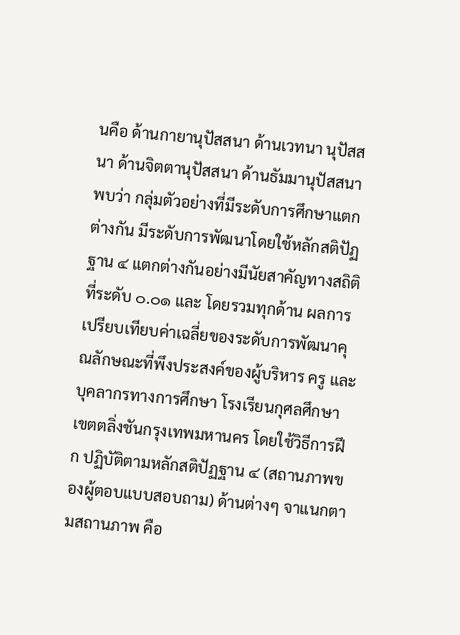นคือ ด้านกายานุปัสสนา ด้านเวทนา นุปัสสนา ด้านจิตตานุปัสสนา ด้านธัมมานุปัสสนา พบว่า กลุ่มตัวอย่างที่มีระดับการศึกษาแตกต่างกัน มีระดับการพัฒนาโดยใช้หลักสติปัฏฐาน ๔ แตกต่างกันอย่างมีนัยสาคัญทางสถิติที่ระดับ ๐.๐๑ และ โดยรวมทุกด้าน ผลการเปรียบเทียบค่าเฉลี่ยของระดับการพัฒนาคุณลักษณะที่พึงประสงค์ของผู้บริหาร ครู และ บุคลากรทางการศึกษา โรงเรียนกุศลศึกษา เขตตลิ่งชันกรุงเทพมหานคร โดยใช้วิธีการฝึก ปฏิบัติตามหลักสติปัฏฐาน ๔ (สถานภาพของผู้ตอบแบบสอบถาม) ด้านต่างๆ จาแนกตามสถานภาพ คือ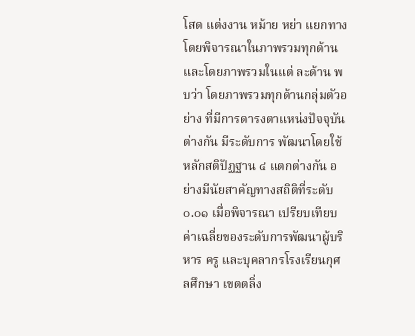โสด แต่งงาน หม้าย หย่า แยกทาง โดยพิจารณาในภาพรวมทุกด้าน และโดยภาพรวมในแต่ ละด้าน พบว่า โดยภาพรวมทุกด้านกลุ่มตัวอย่าง ที่มีการดารงตาแหน่งปัจจุบัน ต่างกัน มีระดับการ พัฒนาโดยใช้หลักสติปัฏฐาน ๔ แตกต่างกัน อย่างมีนัยสาคัญทางสถิติที่ระดับ ๐.๐๑ เมื่อพิจารณา เปรียบเทียบค่าเฉลี่ยของระดับการพัฒนาผู้บริหาร ครู และบุคลากรโรงเรียนกุศลศึกษา เขตตลิ่ง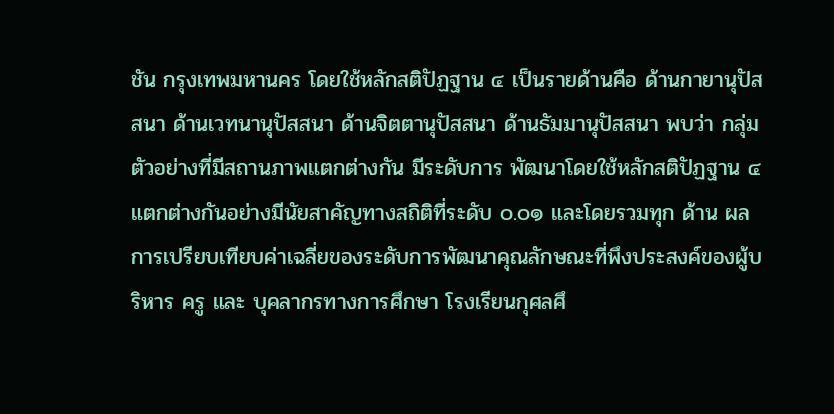ชัน กรุงเทพมหานคร โดยใช้หลักสติปัฏฐาน ๔ เป็นรายด้านคือ ด้านกายานุปัสสนา ด้านเวทนานุปัสสนา ด้านจิตตานุปัสสนา ด้านธัมมานุปัสสนา พบว่า กลุ่มตัวอย่างที่มีสถานภาพแตกต่างกัน มีระดับการ พัฒนาโดยใช้หลักสติปัฏฐาน ๔ แตกต่างกันอย่างมีนัยสาคัญทางสถิติที่ระดับ ๐.๐๑ และโดยรวมทุก ด้าน ผลการเปรียบเทียบค่าเฉลี่ยของระดับการพัฒนาคุณลักษณะที่พึงประสงค์ของผู้บริหาร ครู และ บุคลากรทางการศึกษา โรงเรียนกุศลศึ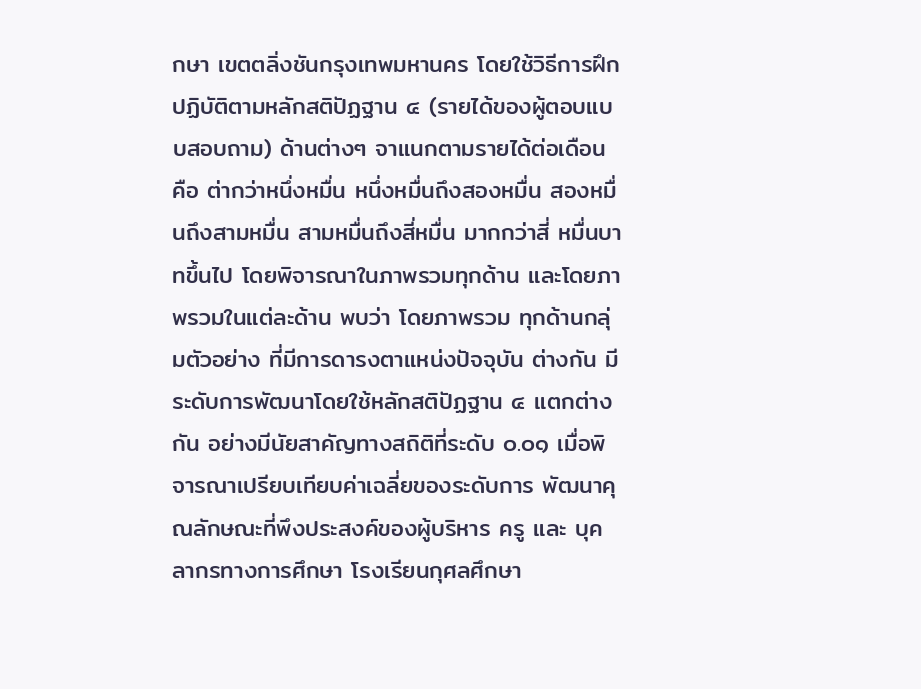กษา เขตตลิ่งชันกรุงเทพมหานคร โดยใช้วิธีการฝึก ปฏิบัติตามหลักสติปัฏฐาน ๔ (รายได้ของผู้ตอบแบบสอบถาม) ด้านต่างๆ จาแนกตามรายได้ต่อเดือน คือ ต่ากว่าหนึ่งหมื่น หนึ่งหมื่นถึงสองหมื่น สองหมื่นถึงสามหมื่น สามหมื่นถึงสี่หมื่น มากกว่าสี่ หมื่นบาทขึ้นไป โดยพิจารณาในภาพรวมทุกด้าน และโดยภาพรวมในแต่ละด้าน พบว่า โดยภาพรวม ทุกด้านกลุ่มตัวอย่าง ที่มีการดารงตาแหน่งปัจจุบัน ต่างกัน มีระดับการพัฒนาโดยใช้หลักสติปัฏฐาน ๔ แตกต่างกัน อย่างมีนัยสาคัญทางสถิติที่ระดับ ๐.๐๑ เมื่อพิจารณาเปรียบเทียบค่าเฉลี่ยของระดับการ พัฒนาคุณลักษณะที่พึงประสงค์ของผู้บริหาร ครู และ บุคลากรทางการศึกษา โรงเรียนกุศลศึกษา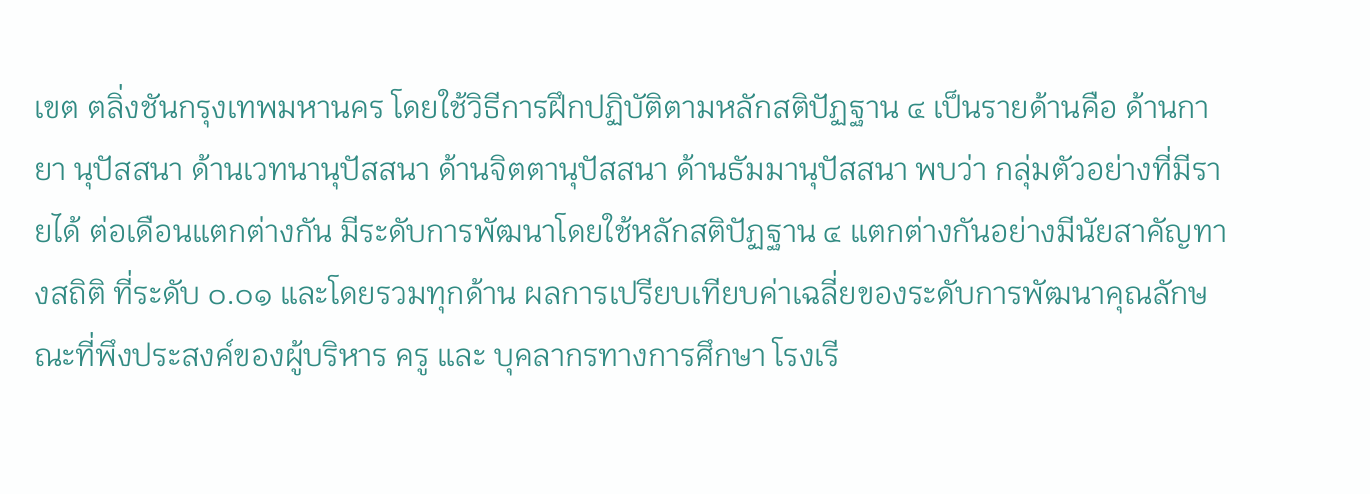เขต ตลิ่งชันกรุงเทพมหานคร โดยใช้วิธีการฝึกปฏิบัติตามหลักสติปัฏฐาน ๔ เป็นรายด้านคือ ด้านกายา นุปัสสนา ด้านเวทนานุปัสสนา ด้านจิตตานุปัสสนา ด้านธัมมานุปัสสนา พบว่า กลุ่มตัวอย่างที่มีรายได้ ต่อเดือนแตกต่างกัน มีระดับการพัฒนาโดยใช้หลักสติปัฏฐาน ๔ แตกต่างกันอย่างมีนัยสาคัญทางสถิติ ที่ระดับ ๐.๐๑ และโดยรวมทุกด้าน ผลการเปรียบเทียบค่าเฉลี่ยของระดับการพัฒนาคุณลักษณะที่พึงประสงค์ของผู้บริหาร ครู และ บุคลากรทางการศึกษา โรงเรี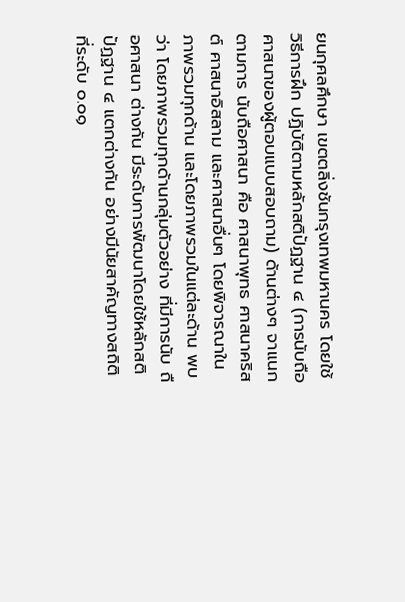ยนกุศลศึกษา เขตตลิ่งชันกรุงเทพมหานคร โดยใช้วิธีการฝึก ปฏิบัติตามหลักสติปัฏฐาน ๔ (การนับถือศาสนาของผู้ตอบแบบสอบถาม) ด้านต่างๆ จาแนกตามการ นับถือศาสนา คือ ศาสนาพุทธ ศาสนาคริสต์ ศาสนาอิสลาม และศาสนาอื่นๆ โดยพิจารณาใน ภาพรวมทุกด้าน และโดยภาพรวมในแต่ละด้าน พบว่า โดยภาพรวมทุกด้านกลุ่มตัวอย่าง ที่มีการนับ ถือศาสนา ต่างกัน มีระดับการพัฒนาโดยใช้หลักสติปัฏฐาน ๔ แตกต่างกัน อย่างมีนัยสาคัญทางสถิติ ที่ระดับ ๐.๐๑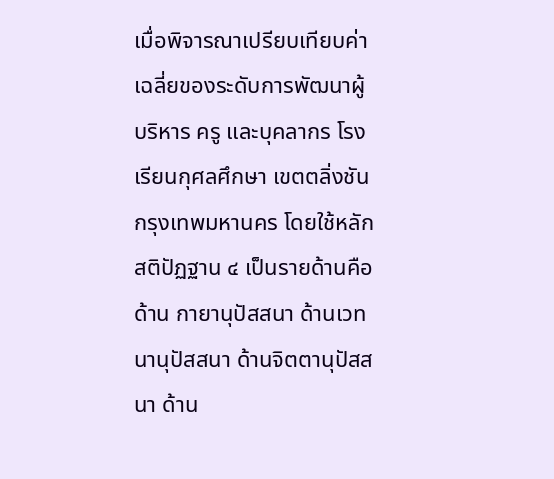เมื่อพิจารณาเปรียบเทียบค่าเฉลี่ยของระดับการพัฒนาผู้บริหาร ครู และบุคลากร โรงเรียนกุศลศึกษา เขตตลิ่งชัน กรุงเทพมหานคร โดยใช้หลักสติปัฏฐาน ๔ เป็นรายด้านคือ ด้าน กายานุปัสสนา ด้านเวทนานุปัสสนา ด้านจิตตานุปัสสนา ด้าน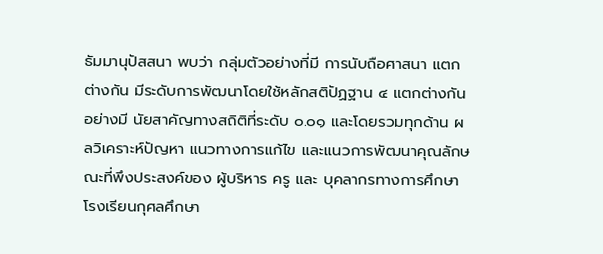ธัมมานุปัสสนา พบว่า กลุ่มตัวอย่างที่มี การนับถือศาสนา แตกต่างกัน มีระดับการพัฒนาโดยใช้หลักสติปัฏฐาน ๔ แตกต่างกันอย่างมี นัยสาคัญทางสถิติที่ระดับ ๐.๐๑ และโดยรวมทุกด้าน ผลวิเคราะห์ปัญหา แนวทางการแก้ไข และแนวการพัฒนาคุณลักษณะที่พึงประสงค์ของ ผู้บริหาร ครู และ บุคลากรทางการศึกษา โรงเรียนกุศลศึกษา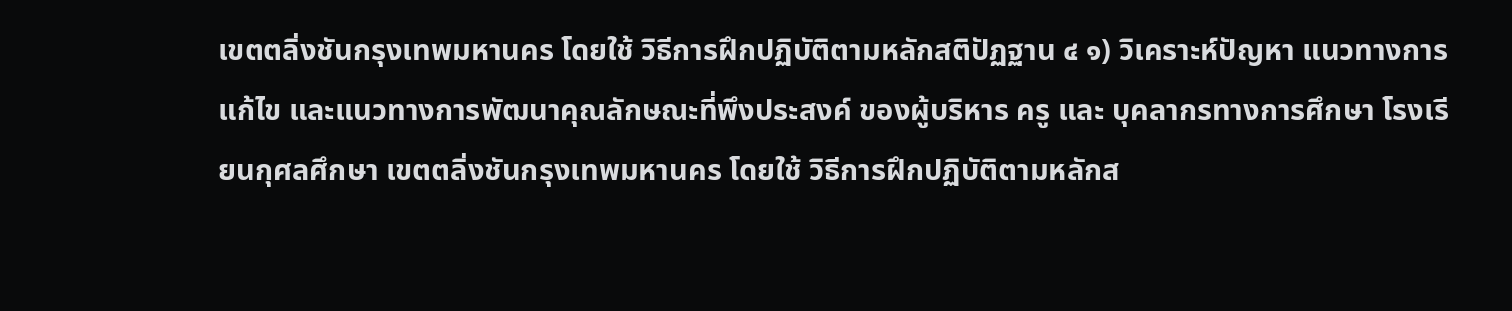เขตตลิ่งชันกรุงเทพมหานคร โดยใช้ วิธีการฝึกปฏิบัติตามหลักสติปัฏฐาน ๔ ๑) วิเคราะห์ปัญหา แนวทางการแก้ไข และแนวทางการพัฒนาคุณลักษณะที่พึงประสงค์ ของผู้บริหาร ครู และ บุคลากรทางการศึกษา โรงเรียนกุศลศึกษา เขตตลิ่งชันกรุงเทพมหานคร โดยใช้ วิธีการฝึกปฏิบัติตามหลักส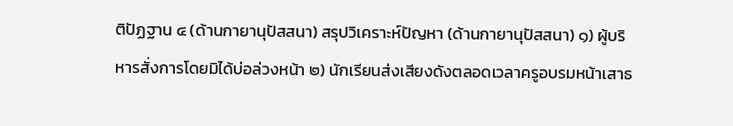ติปัฏฐาน ๔ (ด้านกายานุปัสสนา) สรุปวิเคราะห์ปัญหา (ด้านกายานุปัสสนา) ๑) ผู้บริหารสั่งการโดยมิได้บ่อล่วงหน้า ๒) นักเรียนส่งเสียงดังตลอดเวลาครูอบรมหน้าเสาธ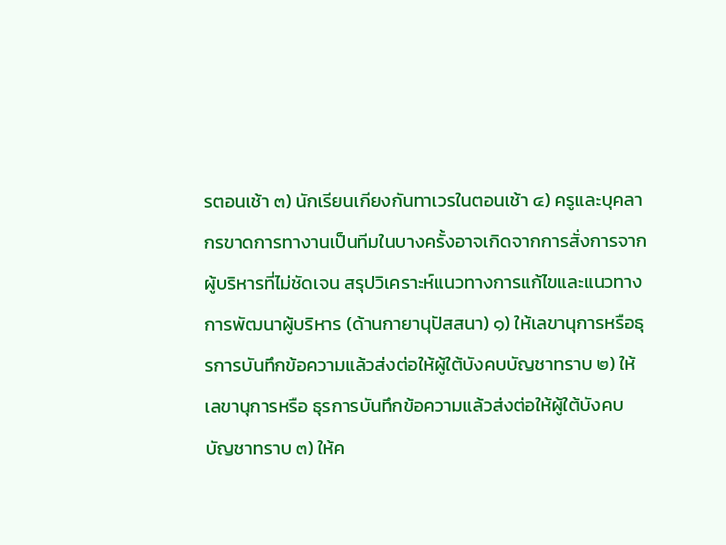รตอนเช้า ๓) นักเรียนเกียงกันทาเวรในตอนเช้า ๔) ครูและบุคลากรขาดการทางานเป็นทีมในบางครั้งอาจเกิดจากการสั่งการจากผู้บริหารที่ไม่ชัดเจน สรุปวิเคราะห์แนวทางการแก้ไขและแนวทางการพัฒนาผู้บริหาร (ด้านกายานุปัสสนา) ๑) ให้เลขานุการหรือธุรการบันทึกข้อความแล้วส่งต่อให้ผู้ใต้บังคบบัญชาทราบ ๒) ให้เลขานุการหรือ ธุรการบันทึกข้อความแล้วส่งต่อให้ผู้ใต้บังคบบัญชาทราบ ๓) ให้ค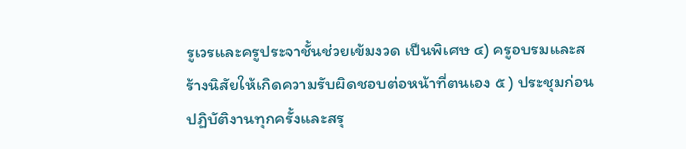รูเวรและครูประจาชั้นช่วยเข้มงวด เป็นพิเศษ ๔) ครูอบรมและสร้างนิสัยให้เกิดความรับผิดชอบต่อหน้าที่ตนเอง ๕ ) ประชุมก่อน ปฏิบัติงานทุกครั้งและสรุ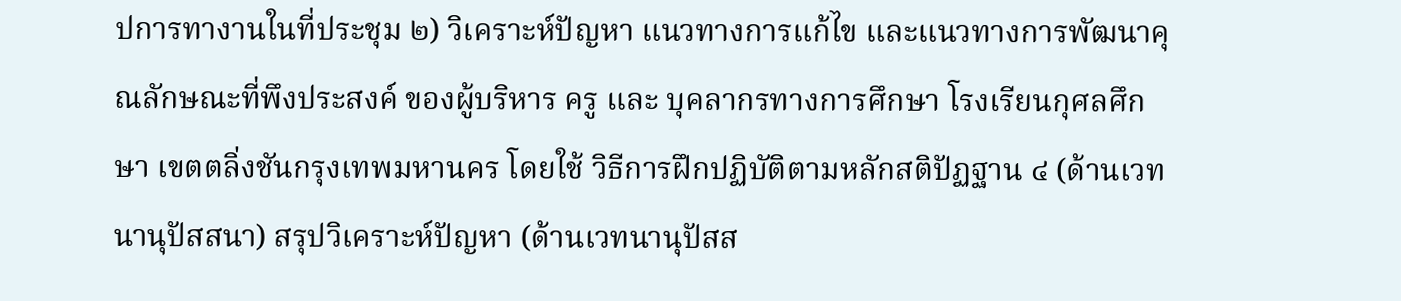ปการทางานในที่ประชุม ๒) วิเคราะห์ปัญหา แนวทางการแก้ไข และแนวทางการพัฒนาคุณลักษณะที่พึงประสงค์ ของผู้บริหาร ครู และ บุคลากรทางการศึกษา โรงเรียนกุศลศึกษา เขตตลิ่งชันกรุงเทพมหานคร โดยใช้ วิธีการฝึกปฏิบัติตามหลักสติปัฏฐาน ๔ (ด้านเวทนานุปัสสนา) สรุปวิเคราะห์ปัญหา (ด้านเวทนานุปัสส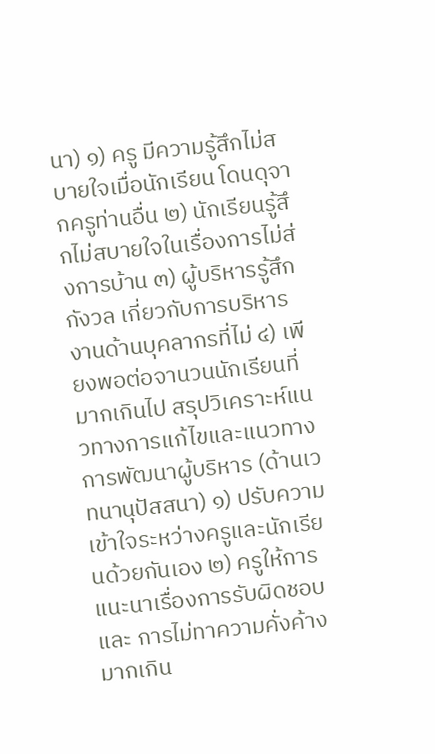นา) ๑) ครู มีความรู้สึกไม่สบายใจเมื่อนักเรียน โดนดุจากครูท่านอื่น ๒) นักเรียนรู้สึกไม่สบายใจในเรื่องการไม่ส่งการบ้าน ๓) ผู้บริหารรู้สึกกังวล เกี่ยวกับการบริหารงานด้านบุคลากรที่ไม่ ๔) เพียงพอต่อจานวนนักเรียนที่มากเกินไป สรุปวิเคราะห์แนวทางการแก้ไขและแนวทางการพัฒนาผู้บริหาร (ด้านเวทนานุปัสสนา) ๑) ปรับความเข้าใจระหว่างครูและนักเรียนด้วยกันเอง ๒) ครูให้การแนะนาเรื่องการรับผิดชอบและ การไม่ทาความคั่งค้างมากเกิน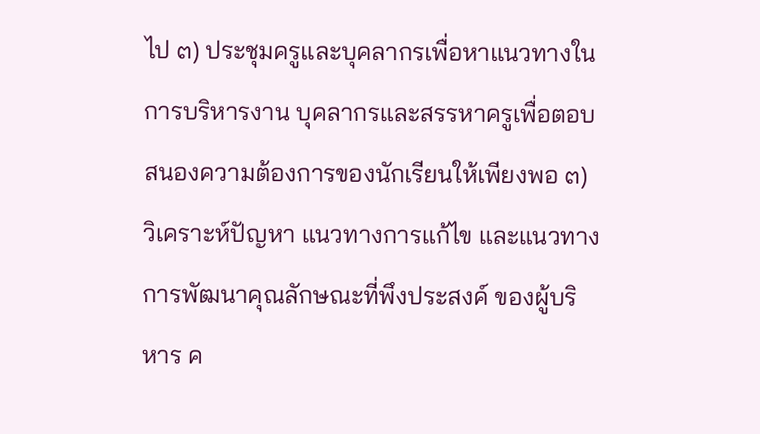ไป ๓) ประชุมครูและบุคลากรเพื่อหาแนวทางในการบริหารงาน บุคลากรและสรรหาครูเพื่อตอบสนองความต้องการของนักเรียนให้เพียงพอ ๓) วิเคราะห์ปัญหา แนวทางการแก้ไข และแนวทางการพัฒนาคุณลักษณะที่พึงประสงค์ ของผู้บริหาร ค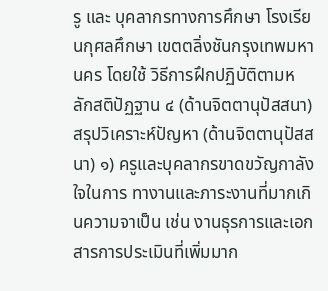รู และ บุคลากรทางการศึกษา โรงเรียนกุศลศึกษา เขตตลิ่งชันกรุงเทพมหานคร โดยใช้ วิธีการฝึกปฏิบัติตามหลักสติปัฏฐาน ๔ (ด้านจิตตานุปัสสนา) สรุปวิเคราะห์ปัญหา (ด้านจิตตานุปัสสนา) ๑) ครูและบุคลากรขาดขวัญกาลังใจในการ ทางานและภาระงานที่มากเกินความจาเป็น เช่น งานธุรการและเอกสารการประเมินที่เพิ่มมาก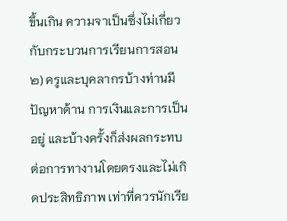ขึ้นเกิน ความจาเป็นซึ่งไม่เกี่ยวกับกระบวนการเรียนการสอน ๒) ครูและบุคลากรบ้างท่านมีปัญหาด้าน การเงินและการเป็นอยู่ และบ้างครั้งก็ส่งผลกระทบต่อการทางานโดยตรงและไม่เกิดประสิทธิภาพ เท่าที่ควรนักเรีย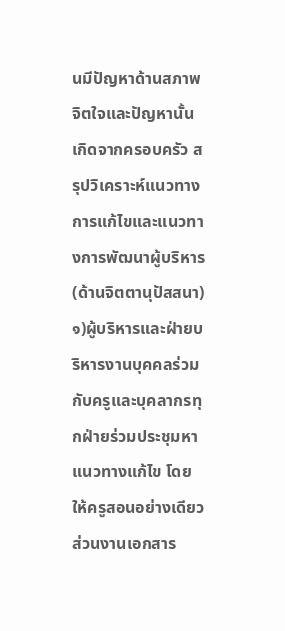นมีปัญหาด้านสภาพจิตใจและปัญหานั้นเกิดจากครอบครัว สรุปวิเคราะห์แนวทางการแก้ไขและแนวทางการพัฒนาผู้บริหาร (ด้านจิตตานุปัสสนา) ๑)ผู้บริหารและฝ่ายบริหารงานบุคคลร่วมกับครูและบุคลากรทุกฝ่ายร่วมประชุมหาแนวทางแก้ไข โดย ให้ครูสอนอย่างเดียวส่วนงานเอกสาร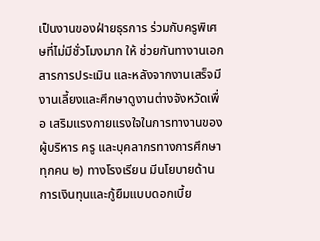เป็นงานของฝ่ายธุรการ ร่วมกับครูพิเศษที่ไม่มีชั่วโมงมาก ให้ ช่วยกันทางานเอกสารการประเมิน และหลังจากงานเสร็จมีงานเลี้ยงและศึกษาดูงานต่างจังหวัดเพื่อ เสริมแรงกายแรงใจในการทางานของ ผู้บริหาร ครู และบุคลากรทางการศึกษาทุกคน ๒) ทางโรงเรียน มีนโยบายด้านการเงินทุนและกู้ยืมแบบดอกเบี้ย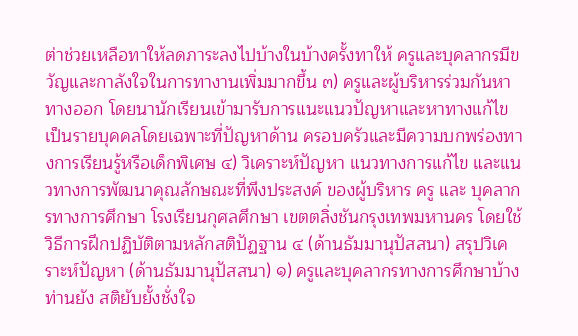ต่าช่วยเหลือทาให้ลดภาระลงไปบ้างในบ้างครั้งทาให้ ครูและบุคลากรมีขวัญและกาลังใจในการทางานเพิ่มมากขึ้น ๓) ครูและผู้บริหารร่วมกันหาทางออก โดยนานักเรียนเข้ามารับการแนะแนวปัญหาและหาทางแก้ไขเป็นรายบุคคลโดยเฉพาะที่ปัญหาด้าน ครอบครัวและมีความบกพร่องทางการเรียนรู้หรือเด็กพิเศษ ๔) วิเคราะห์ปัญหา แนวทางการแก้ไข และแนวทางการพัฒนาคุณลักษณะที่พึงประสงค์ ของผู้บริหาร ครู และ บุคลากรทางการศึกษา โรงเรียนกุศลศึกษา เขตตลิ่งชันกรุงเทพมหานคร โดยใช้ วิธีการฝึกปฏิบัติตามหลักสติปัฏฐาน ๔ (ด้านธัมมานุปัสสนา) สรุปวิเคราะห์ปัญหา (ด้านธัมมานุปัสสนา) ๑) ครูและบุคลากรทางการศึกษาบ้างท่านยัง สติยับยั้งชั่งใจ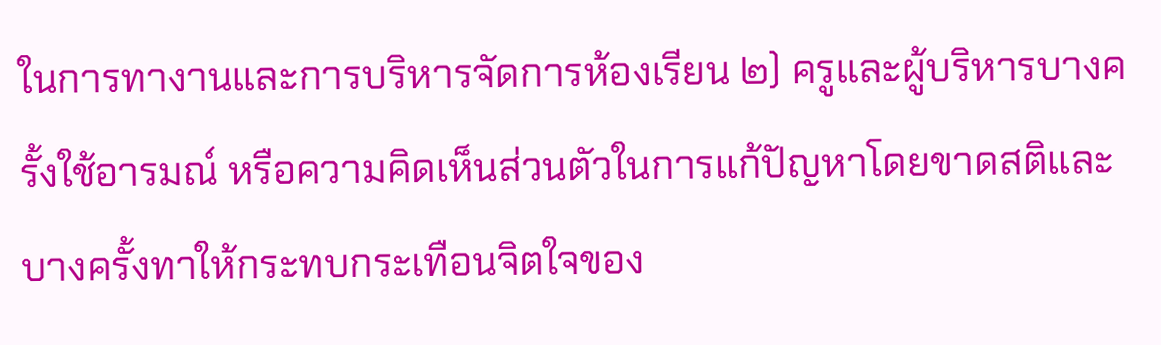ในการทางานและการบริหารจัดการห้องเรียน ๒) ครูและผู้บริหารบางครั้งใช้อารมณ์ หรือความคิดเห็นส่วนตัวในการแก้ปัญหาโดยขาดสติและบางครั้งทาให้กระทบกระเทือนจิตใจของ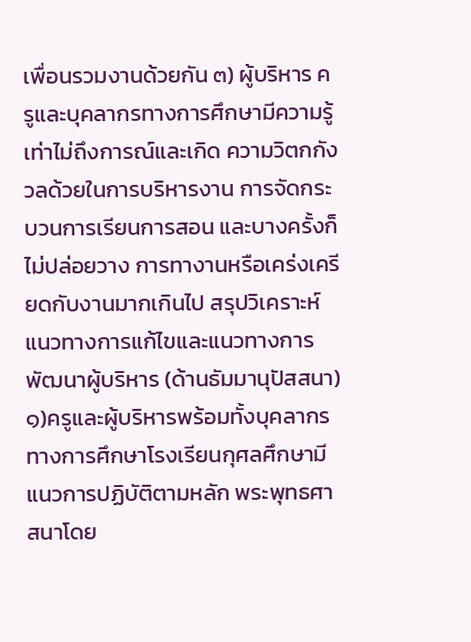เพื่อนรวมงานด้วยกัน ๓) ผู้บริหาร ครูและบุคลากรทางการศึกษามีความรู้เท่าไม่ถึงการณ์และเกิด ความวิตกกังวลด้วยในการบริหารงาน การจัดกระบวนการเรียนการสอน และบางครั้งก็ไม่ปล่อยวาง การทางานหรือเคร่งเครียดกับงานมากเกินไป สรุปวิเคราะห์แนวทางการแก้ไขและแนวทางการพัฒนาผู้บริหาร (ด้านธัมมานุปัสสนา) ๑)ครูและผู้บริหารพร้อมทั้งบุคลากรทางการศึกษาโรงเรียนกุศลศึกษามีแนวการปฏิบัติตามหลัก พระพุทธศาสนาโดย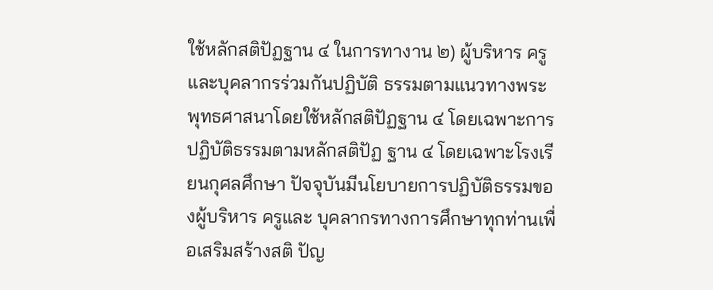ใช้หลักสติปัฏฐาน ๔ ในการทางาน ๒) ผู้บริหาร ครูและบุคลากรร่วมกันปฏิบัติ ธรรมตามแนวทางพระพุทธศาสนาโดยใช้หลักสติปัฏฐาน ๔ โดยเฉพาะการปฏิบัติธรรมตามหลักสติปัฏ ฐาน ๔ โดยเฉพาะโรงเรียนกุศลศึกษา ปัจจุบันมีนโยบายการปฏิบัติธรรมของผู้บริหาร ครูและ บุคลากรทางการศึกษาทุกท่านเพื่อเสริมสร้างสติ ปัญ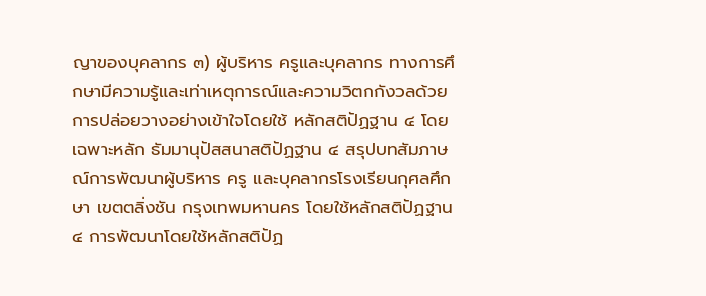ญาของบุคลากร ๓) ผู้บริหาร ครูและบุคลากร ทางการศึกษามีความรู้และเท่าเหตุการณ์และความวิตกกังวลด้วย การปล่อยวางอย่างเข้าใจโดยใช้ หลักสติปัฏฐาน ๔ โดยเฉพาะหลัก ธัมมานุปัสสนาสติปัฏฐาน ๔ สรุปบทสัมภาษณ์การพัฒนาผู้บริหาร ครู และบุคลากรโรงเรียนกุศลศึกษา เขตตลิ่งชัน กรุงเทพมหานคร โดยใช้หลักสติปัฏฐาน ๔ การพัฒนาโดยใช้หลักสติปัฏ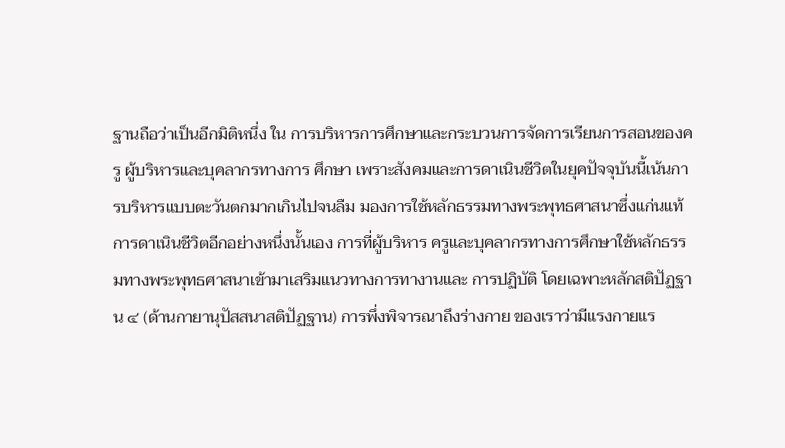ฐานถือว่าเป็นอีกมิติหนึ่ง ใน การบริหารการศึกษาและกระบวนการจัดการเรียนการสอนของครู ผู้บริหารและบุคลากรทางการ ศึกษา เพราะสังคมและการดาเนินชีวิตในยุคปัจจุบันนี้เน้นการบริหารแบบตะวันตกมากเกินไปจนลืม มองการใช้หลักธรรมทางพระพุทธศาสนาซึ่งแก่นแท้การดาเนินชีวิตอีกอย่างหนึ่งนั้นเอง การที่ผู้บริหาร ครูและบุคลากรทางการศึกษาใช้หลักธรรมทางพระพุทธศาสนาเข้ามาเสริมแนวทางการทางานและ การปฏิบัติ โดยเฉพาะหลักสติปัฏฐาน ๔ (ด้านกายานุปัสสนาสติปัฏฐาน) การพึ่งพิจารณาถึงร่างกาย ของเราว่ามีแรงกายแร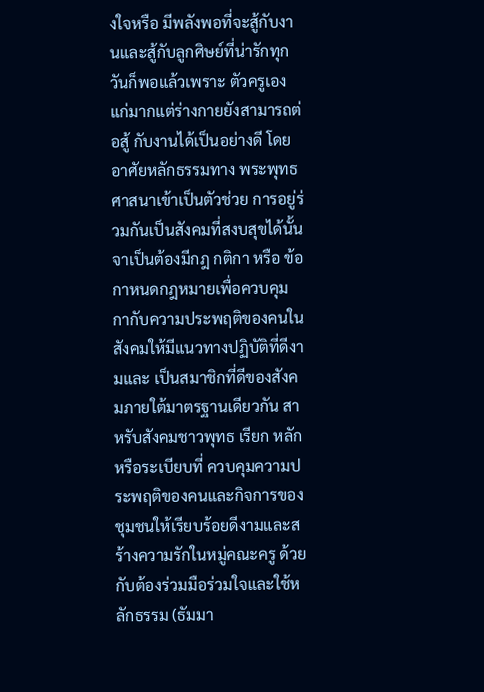งใจหรือ มีพลังพอที่จะสู้กับงานและสู้กับลูกศิษย์ที่น่ารักทุกวันก็พอแล้วเพราะ ตัวครูเองแก่มากแต่ร่างกายยังสามารถต่อสู้ กับงานได้เป็นอย่างดี โดยอาศัยหลักธรรมทาง พระพุทธศาสนาเข้าเป็นตัวช่วย การอยู่ร่วมกันเป็นสังคมที่สงบสุขได้นั้น จาเป็นต้องมีกฎ กติกา หรือ ข้อกาหนดกฎหมายเพื่อควบคุมกากับความประพฤติของคนในสังคมให้มีแนวทางปฏิบัติที่ดีงามและ เป็นสมาชิกที่ดีของสังคมภายใต้มาตรฐานเดียวกัน สาหรับสังคมชาวพุทธ เรียก หลักหรือระเบียบที่ ควบคุมความประพฤติของคนและกิจการของชุมชนให้เรียบร้อยดีงามและสร้างความรักในหมู่คณะครู ด้วยกับต้องร่วมมือร่วมใจและใช้หลักธรรม (ธัมมา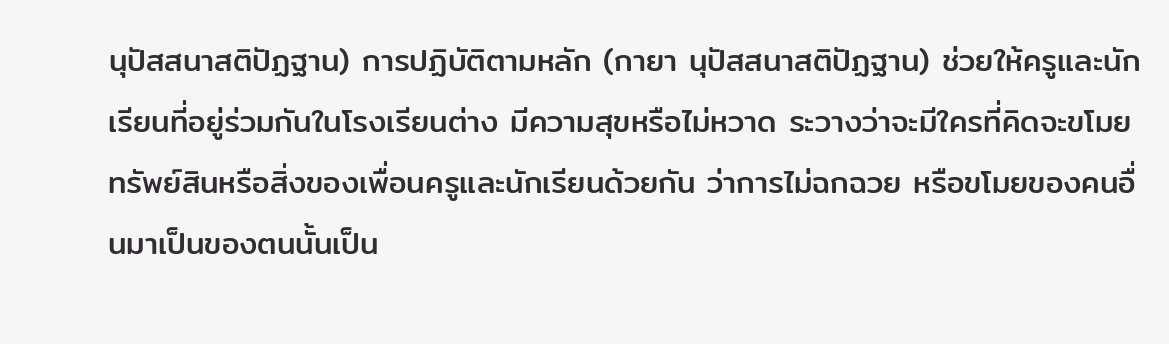นุปัสสนาสติปัฏฐาน) การปฏิบัติตามหลัก (กายา นุปัสสนาสติปัฏฐาน) ช่วยให้ครูและนักเรียนที่อยู่ร่วมกันในโรงเรียนต่าง มีความสุขหรือไม่หวาด ระวางว่าจะมีใครที่คิดจะขโมยทรัพย์สินหรือสิ่งของเพื่อนครูและนักเรียนด้วยกัน ว่าการไม่ฉกฉวย หรือขโมยของคนอื่นมาเป็นของตนนั้นเป็น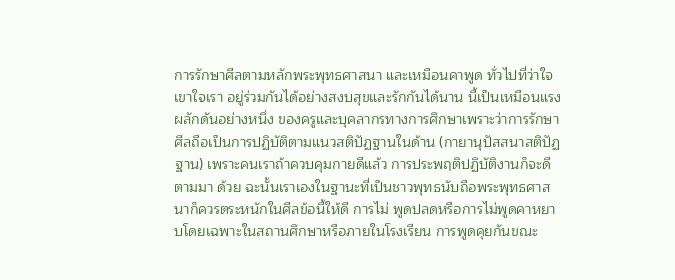การรักษาศีลตามหลักพระพุทธศาสนา และเหมือนคาพูด ทั่วไปที่ว่าใจเขาใจเรา อยู่ร่วมกันได้อย่างสงบสุขและรักกันได้นาน นี้เป็นเหมือนแรงผลักดันอย่างหนึ่ง ของครูและบุคลากรทางการศึกษาเพราะว่าการรักษาศีลถือเป็นการปฏิบัติตามแนวสติปัฏฐานในด้าน (กายานุปัสสนาสติปัฏฐาน) เพราะคนเราถ้าควบคุมกายดีแล้ว การประพฤติปฏิบัติงานก็จะดีตามมา ด้วย ฉะนั้นเราเองในฐานะที่เป็นชาวพุทธนับถือพระพุทธศาสนาก็ควรตระหนักในศีลข้อนี้ให้ดี การไม่ พูดปลดหรือการไม่พูดคาหยาบโดยเฉพาะในสถานศึกษาหรือภายในโรงเรียน การพูดคุยกันขณะ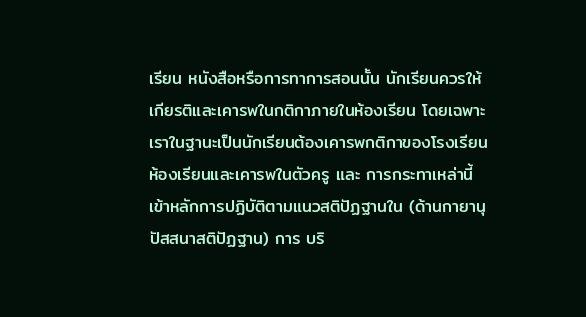เรียน หนังสือหรือการทาการสอนนั้น นักเรียนควรให้เกียรติและเคารพในกติกาภายในห้องเรียน โดยเฉพาะเราในฐานะเป็นนักเรียนต้องเคารพกติกาของโรงเรียนห้องเรียนและเคารพในตัวครู และ การกระทาเหล่านี้เข้าหลักการปฏิบัติตามแนวสติปัฏฐานใน (ด้านกายานุปัสสนาสติปัฏฐาน) การ บริ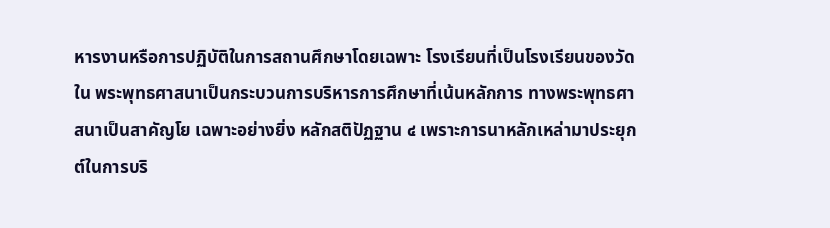หารงานหรือการปฏิบัติในการสถานศึกษาโดยเฉพาะ โรงเรียนที่เป็นโรงเรียนของวัดใน พระพุทธศาสนาเป็นกระบวนการบริหารการศึกษาที่เน้นหลักการ ทางพระพุทธศาสนาเป็นสาคัญโย เฉพาะอย่างยิ่ง หลักสติปัฏฐาน ๔ เพราะการนาหลักเหล่ามาประยุกต์ในการบริ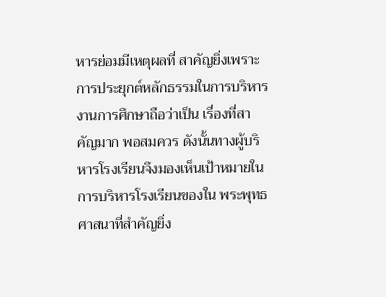หารย่อมมีเหตุผลที่ สาคัญยิ่งเพราะการประยุกต์หลักธรรมในการบริหารงานการศึกษาถือว่าเป็น เรื่องที่สาคัญมาก พอสมควร ดังนั้นทางผู้บริหารโรงเรียนจึงมองเห็นเป้าหมายในการบริหารโรงเรียนของใน พระพุทธศาสนาที่สำคัญยิ่ง